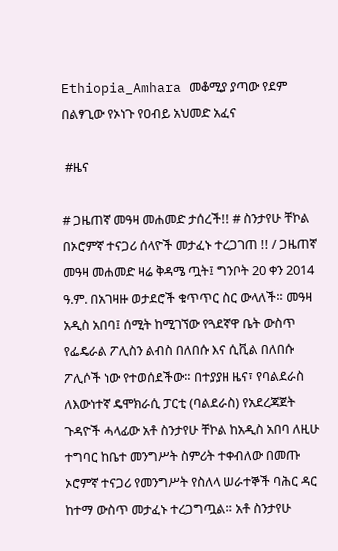Ethiopia_Amhara መቆሚያ ያጣው የደም በልፃጊው የኦነጉ የዐብይ አህመድ አፈና

 #ዜና

# ጋዜጠኛ መዓዛ መሐመድ ታሰረች!! # ስንታየሁ ቸኮል በኦሮምኛ ተናጋሪ ሰላዮች መታፈኑ ተረጋገጠ !! / ጋዜጠኛ መዓዛ መሐመድ ዛሬ ቅዳሜ ጧት፤ ግንቦት 20 ቀን 2014 ዓ.ም. በአገዛዙ ወታደሮች ቁጥጥር ስር ውላለች። መዓዛ አዲስ አበባ፤ ሰሚት ከሚገኘው የጓደኛዋ ቤት ውስጥ የፌዴራል ፖሊስን ልብስ በለበሱ እና ሲቪል በለበሱ ፖሊሶች ነው የተወሰደችው። በተያያዘ ዜና፣ የባልደራስ ለእውነተኛ ዴሞክራሲ ፓርቲ (ባልደራስ) የአደረጃጀት ጉዳዮች ሓላፊው አቶ ስንታየሁ ቸኮል ከአዲስ አበባ ለዚሁ ተግባር ከቤተ መንግሥት ስምሪት ተቀብለው በመጡ ኦሮምኛ ተናጋሪ የመንግሥት የስለላ ሠራተኞች ባሕር ዳር ከተማ ውስጥ መታፈኑ ተረጋግጧል። አቶ ስንታየሁ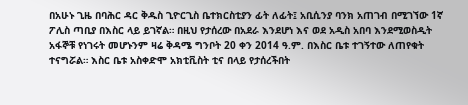በአሁኑ ጊዜ በባሕር ዳር ቅዱስ ጊዮርጊስ ቤተክርስቲያን ፊት ለፊት፤ አቢሲንያ ባንክ አጠገብ በሚገኘው 1ኛ ፖሊስ ጣቢያ በእስር ላይ ይገኛል። በዚህ የታሰረው በአደራ እንደሆነ እና ወደ አዲስ አበባ እንደሚወስዲት አፋኞቹ የነገሩት መሆኑንም ዛሬ ቅዳሜ ግንቦት 20 ቀን 2014 ዓ.ም. በእስር ቤቱ ተገኝተው ለጠየቁት ተናግሯል። እስር ቤቱ አስቀድሞ አክቲቪስት ቲና በላይ የታሰረችበት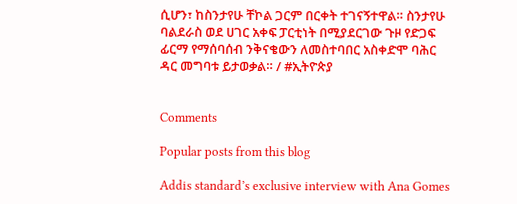ሲሆን፣ ከስንታየሁ ቸኮል ጋርም በርቀት ተገናኝተዋል። ስንታየሁ ባልደራስ ወደ ሀገር አቀፍ ፓርቲነት በሚያደርገው ጉዞ የድጋፍ ፊርማ የማሰባሰብ ንቅናቄውን ለመስተባበር አስቀድሞ ባሕር ዳር መግባቱ ይታወቃል። / #ኢትዮጵያ


Comments

Popular posts from this blog

Addis standard’s exclusive interview with Ana Gomes